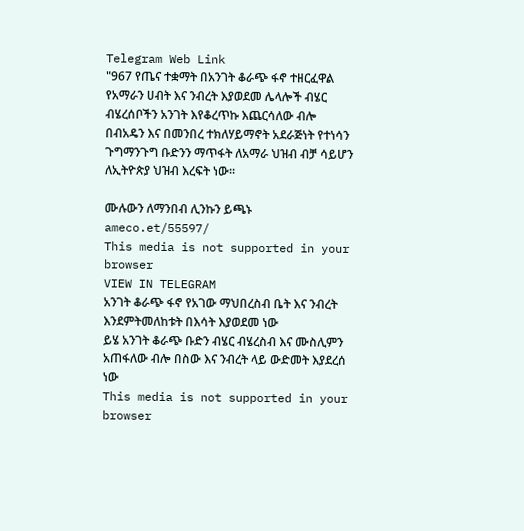Telegram Web Link
"967 የጤና ተቋማት በአንገት ቆራጭ ፋኖ ተዘርፈዋል የአማራን ሀብት እና ንብረት እያወደመ ሌላሎች ብሄር ብሄረሰቦችን አንገት እየቆረጥኩ እጨርሳለው ብሎ በብአዴን እና በመንበረ ተክለሃይማኖት አደራጅነት የተነሳን ጉግማንጉግ ቡድንን ማጥፋት ለአማራ ህዝብ ብቻ ሳይሆን ለኢትዮጵያ ህዝብ እረፍት ነው።

ሙሉውን ለማንበብ ሊንኩን ይጫኑ
ameco.et/55597/
This media is not supported in your browser
VIEW IN TELEGRAM
አንገት ቆራጭ ፋኖ የአገው ማህበረስብ ቤት እና ንብረት እንደምትመለከቱት በእሳት እያወደመ ነው
ይሄ አንገት ቆራጭ ቡድን ብሄር ብሄረስብ እና ሙስሊምን አጠፋለው ብሎ በስው እና ንብረት ላይ ውድመት እያደረሰ ነው
This media is not supported in your browser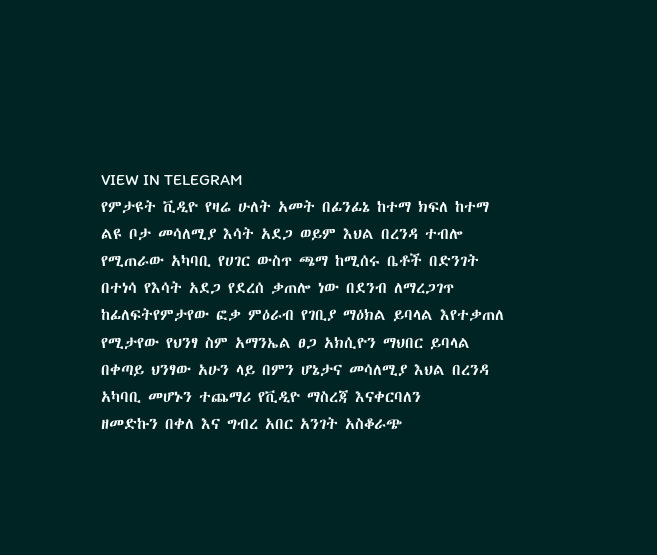VIEW IN TELEGRAM
የምታዩት ቪዲዮ የዛሬ ሁለት አመት በፊንፊኔ ከተማ ክፍለ ከተማ ልዩ ቦታ መሳለሚያ እሳት አደጋ ወይም እህል በረንዳ ተብሎ የሚጠራው አካባቢ የሀገር ውስጥ ጫማ ከሚሰሩ ቤቶች በድንገት በተነሳ የእሳት አደጋ የደረሰ ቃጠሎ ነው በደንብ ለማረጋገጥ ከፊለፍትየምታየው ፎቃ ምዕራብ የገቢያ ማዕክል ይባላል እየተቃጠለ የሚታየው የህንፃ ስም አማንኤል ፀጋ አክሲዮን ማህበር ይባላል
በቀጣይ ህንፃው አሁን ላይ በምን ሆኔታና መሳለሚያ እህል በረንዳ አካባቢ መሆኑን ተጨማሪ የቪዲዮ ማስረጃ እናቀርባለን
ዘመድኩን በቀለ እና ግብረ አበር አንገት አስቆራጭ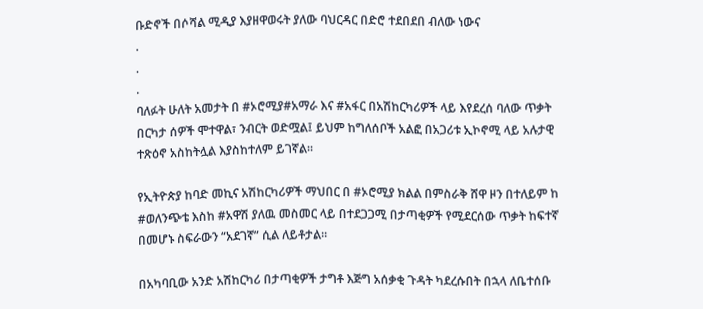ቡድኖች በሶሻል ሚዲያ እያዘዋወሩት ያለው ባህርዳር በድሮ ተደበደበ ብለው ነውና
.
.
.
ባለፉት ሁለት አመታት በ #ኦሮሚያ#አማራ እና #አፋር በአሽከርካሪዎች ላይ እየደረሰ ባለው ጥቃት በርካታ ሰዎች ሞተዋል፣ ንብርት ወድሟል፤ ይህም ከግለሰቦች አልፎ በአጋሪቱ ኢኮኖሚ ላይ አሉታዊ ተጽዕኖ አስከትሏል እያስከተለም ይገኛል።

የኢትዮጵያ ከባድ መኪና አሽከርካሪዎች ማህበር በ #ኦሮሚያ ክልል በምስራቅ ሸዋ ዞን በተለይም ከ #ወለንጭቴ እስከ #አዋሽ ያለዉ መስመር ላይ በተደጋጋሚ በታጣቂዎች የሚደርሰው ጥቃት ከፍተኛ በመሆኑ ስፍራውን “አደገኛ” ሲል ለይቶታል።

በአካባቢው አንድ አሽከርካሪ በታጣቂዎች ታግቶ እጅግ አሰቃቂ ጉዳት ካደረሱበት በኋላ ለቤተሰቡ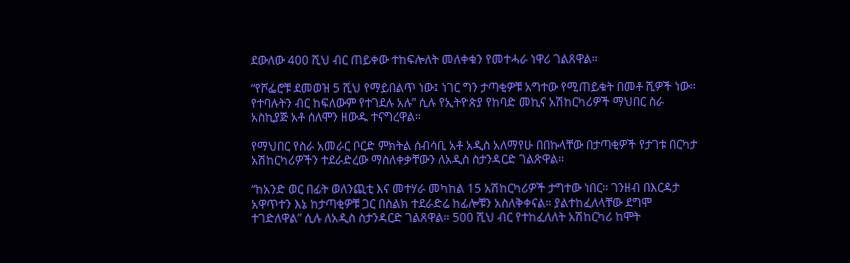ደውለው 400 ሺህ ብር ጠይቀው ተከፍሎለት መለቀቁን የመተሓራ ነዋሪ ገልጸዋል።

“የሾፌሮቹ ደመወዝ 5 ሺህ የማይበልጥ ነው፤ ነገር ግን ታጣቂዎቹ አግተው የሚጠይቁት በመቶ ሺዎች ነው። የተባሉትን ብር ከፍለውም የተገደሉ አሉ” ሲሉ የኢትዮጵያ የከባድ መኪና አሽከርካሪዎች ማህበር ስራ አስኪያጅ አቶ ሰለሞን ዘውዱ ተናግረዋል።

የማህበር የስራ አመራር ቦርድ ምክትል ሰብሳቢ አቶ አዲስ አለማየሁ በበኩላቸው በታጣቂዎች የታገቱ በርካታ አሽከርካሪዎችን ተደራድረው ማስለቀቃቸውን ለአዲስ ስታንዳርድ ገልጽዋል።

“ከአንድ ወር በፊት ወለንጪቲ እና መተሃራ መካከል 15 አሽከርካሪዎች ታግተው ነበር። ገንዘብ በእርዳታ አዋጥተን እኔ ከታጣቂዎቹ ጋር በስልክ ተደራድሬ ከፊሎቹን አስለቅቀናል። ያልተከፈለላቸው ደግሞ ተገድለዋል” ሲሉ ለአዲስ ስታንዳርድ ገልጸዋል። 500 ሺህ ብር የተከፈለለት አሽከርካሪ ከሞት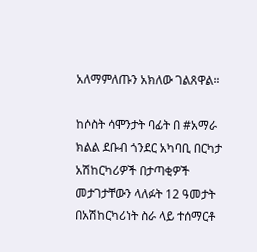አለማምለጡን አክለው ገልጸዋል።

ከሶስት ሳሞንታት ባፊት በ #አማራ ክልል ደቡብ ጎንደር አካባቢ በርካታ አሽከርካሪዎች በታጣቂዎች መታገታቸውን ላለፉት 12 ዓመታት በአሽከርካሪነት ስራ ላይ ተሰማርቶ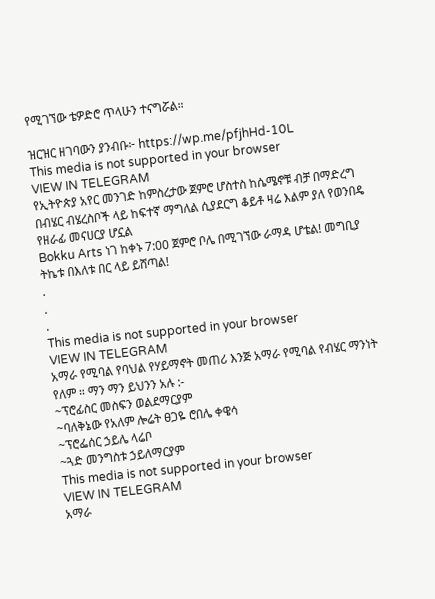የሚገኘው ቴዎድሮ ጥላሁን ተናግሯል።

ዝርዝር ዘገባውን ያንብቡ፦ https://wp.me/pfjhHd-10L
This media is not supported in your browser
VIEW IN TELEGRAM
የኢትዮጵያ አየር መንገድ ከምስረታው ጀምሮ ሆስተስ ከሴሜኖቹ ብቻ በማድረግ በብሄር ብሄረስቦች ላይ ከፍተኛ ማግለል ሲያደርግ ቆይቶ ዛሬ እልም ያለ የወንበዴ የዘራፊ መናሀርያ ሆኗል
Bokku Arts ነገ ከቀኑ 7:00 ጀምሮ ቦሌ በሚገኘው ራማዳ ሆቴል! መግቢያ ትኬቱ በእለቱ በር ላይ ይሸጣል!
.
.
.
This media is not supported in your browser
VIEW IN TELEGRAM
አማራ የሚባል የባህል የሃይማኖት መጠሪ እንጅ አማራ የሚባል የብሄር ማንነት የለም ። ማን ማን ይህንን አሉ :-
~ፕሮፊስር መስፍን ወልደማርያም
~ባለቅኔው የአለም ሎሬት ፀጋዬ ሮበሌ ቀዌሳ
~ፕሮፌሰር ኃይሌ ላሬቦ
~ጓድ መንግስቱ ኃይለማርያም
This media is not supported in your browser
VIEW IN TELEGRAM
አማራ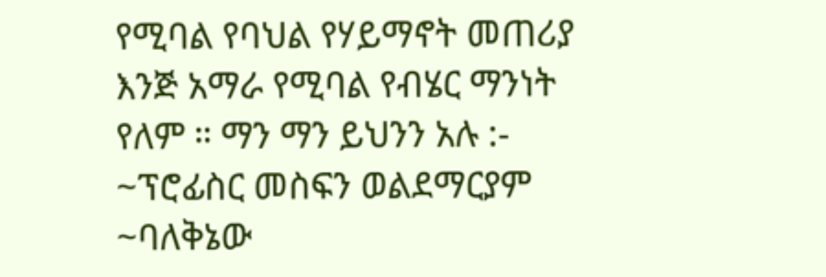የሚባል የባህል የሃይማኖት መጠሪያ እንጅ አማራ የሚባል የብሄር ማንነት የለም ። ማን ማን ይህንን አሉ :-
~ፕሮፊስር መስፍን ወልደማርያም
~ባለቅኔው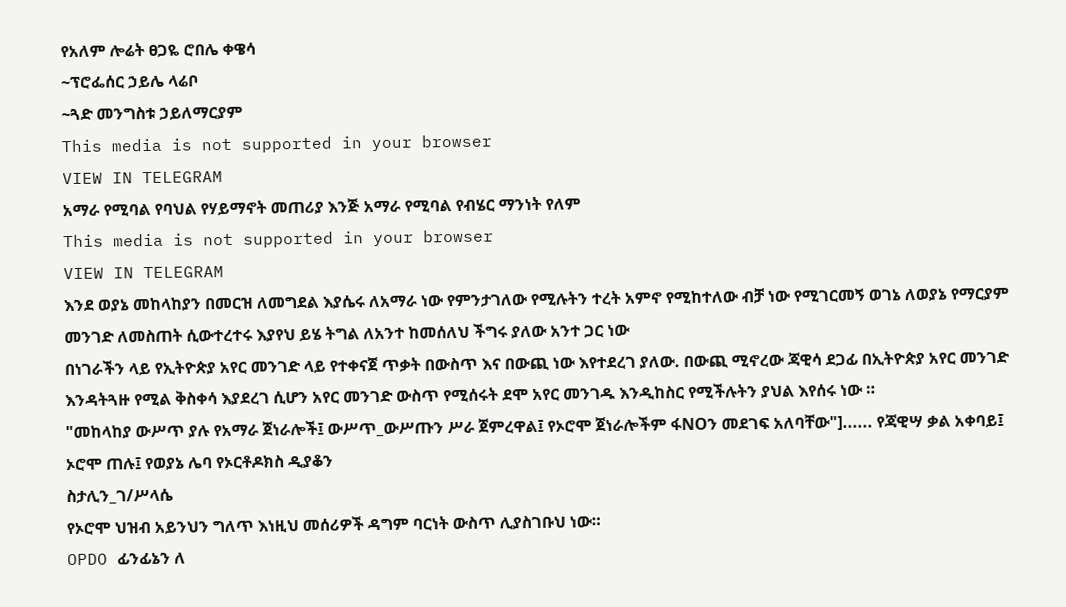የአለም ሎሬት ፀጋዬ ሮበሌ ቀዌሳ
~ፕሮፌሰር ኃይሌ ላሬቦ
~ጓድ መንግስቱ ኃይለማርያም
This media is not supported in your browser
VIEW IN TELEGRAM
አማራ የሚባል የባህል የሃይማኖት መጠሪያ እንጅ አማራ የሚባል የብሄር ማንነት የለም
This media is not supported in your browser
VIEW IN TELEGRAM
እንደ ወያኔ መከላከያን በመርዝ ለመግደል እያሴሩ ለአማራ ነው የምንታገለው የሚሉትን ተረት አምኖ የሚከተለው ብቻ ነው የሚገርመኝ ወገኔ ለወያኔ የማርያም መንገድ ለመስጠት ሲውተረተሩ እያየህ ይሄ ትግል ለአንተ ከመሰለህ ችግሩ ያለው አንተ ጋር ነው
በነገራችን ላይ የኢትዮጵያ አየር መንገድ ላይ የተቀናጀ ጥቃት በውስጥ እና በውጪ ነው እየተደረገ ያለው. በውጪ ሚኖረው ጃዊሳ ደጋፊ በኢትዮጵያ አየር መንገድ እንዳትጓዙ የሚል ቅስቀሳ እያደረገ ሲሆን አየር መንገድ ውስጥ የሚሰሩት ደሞ አየር መንገዱ እንዲከስር የሚችሉትን ያህል እየሰሩ ነው ።
"መከላከያ ውሥጥ ያሉ የአማራ ጀነራሎች፤ ውሥጥ_ውሥጡን ሥራ ጀምረዋል፤ የኦሮሞ ጀነራሎችም ፋNOን መደገፍ አለባቸው"]...... የጃዊሣ ቃል አቀባይ፤ ኦሮሞ ጠሉ፤ የወያኔ ሌባ የኦርቶዶክስ ዲያቆን
ስታሊን_ገ/ሥላሴ
የኦሮሞ ህዝብ አይንህን ግለጥ እነዚህ መሰሪዎች ዳግም ባርነት ውስጥ ሊያስገቡህ ነው።
OPDO ፊንፊኔን ለ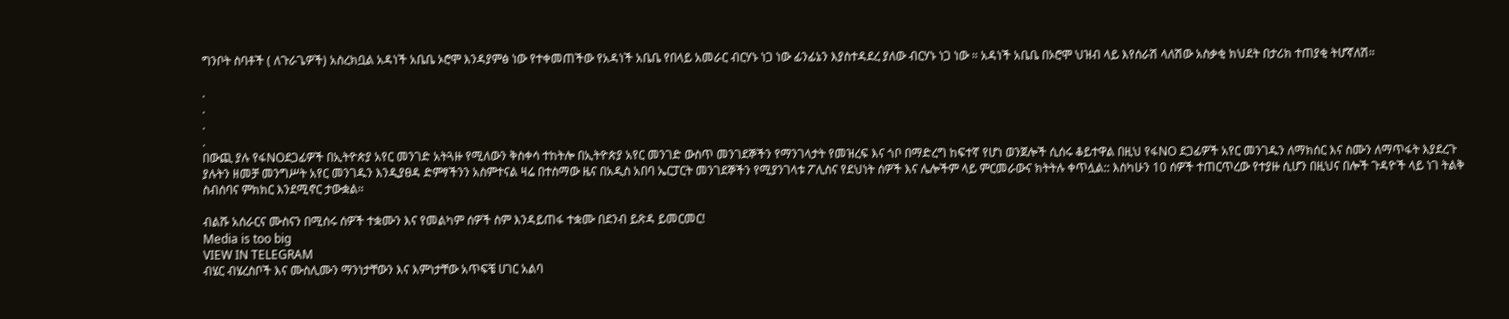ግንቦት ስባቶች ( ለጉራጌዎች) አስረክቧል አዳነች አቤቤ ኦሮሞ እንዳያምፅ ነው የተቀመጠችው የአዳነች አቤቤ የበላይ አመራር ብርሃኑ ነጋ ነው ፊንፊኔን እያስተዳደረ ያለው ብርሃኑ ነጋ ነው ። አዳነች አቤቤ በኦሮሞ ህዝብ ላይ እየሰራሽ ላለሽው አስቃቂ ክህደት በታሪክ ተጠያቂ ትሆኛለሽ።

.
.
.
.
በውጪ ያሉ የፋNOደጋፊዎች በኢትዮጵያ አየር መንገድ አትጓዙ የሚለውን ቅስቀሳ ተከትሎ በኢትዮጵያ አየር መንገድ ውስጥ መንገደኞችን የማንገላታት የመዝረፍ እና ጎቦ በማድረግ ከፍተኛ የሆነ ወንጀሎች ሲሰሩ ቆይተዋል በዚህ የፋNO ደጋፊዎች አየር መንገዱን ለማክሰር እና ስሙን ለማጥፋት እያደረጉ ያሉትን ዘመቻ መንግሥት አየር መንገዱን እንዲያፀዳ ድምፃችንን አስምተናል ዛሬ በተስማው ዜና በአዲስ አበባ ኤርፓርት መንገደኞችን የሚያንገላቱ ፖሊስና የደህነት ሰዎች እና ሌሎችም ላይ ምርመራውና ክትትሉ ቀጥሏል:: እስካሁን 10 ሰዎች ተጠርጥረው የተያዙ ሲሆን በዚህና በሎች ጉዳዮች ላይ ነገ ትልቅ ስብሰባና ምክክር እንደሚኖር ታውቋል።

ብልሹ አሰራርና ሙስናን በሚሰሩ ሰዎች ተቋሙን እና የመልካም ሰዎች ስም እንዳይጠፋ ተቋሙ በደንብ ይጽዳ ይመርመር!
Media is too big
VIEW IN TELEGRAM
ብሄር ብሄረስቦች እና ሙስሊሙን ማንነታቸውን እና እምነታቸው አጥፍቼ ሀገር አልባ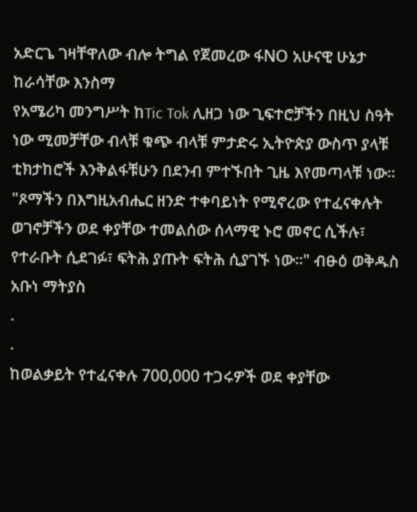አድርጌ ገዛቸዋለው ብሎ ትግል የጀመረው ፋNO አሁናዊ ሁኔታ ከራሳቸው እንስማ
የአሜሪካ መንግሥት ከTic Tok ሊዘጋ ነው ጊፍተሮቻችን በዚህ ስዓት ነው ሚመቻቸው ብላቹ ቁጭ ብላቹ ምታድሩ ኢትዮጵያ ውስጥ ያላቹ ቲክታከሮች እንቅልፋቹሁን በደንብ ምተኙበት ጊዜ እየመጣላቹ ነው።
"ጾማችን በእግዚአብሔር ዘንድ ተቀባይነት የሚኖረው የተፈናቀሉት ወገኖቻችን ወደ ቀያቸው ተመልሰው ሰላማዊ ኑሮ መኖር ሲችሉ፣ የተራቡት ሲደገፉ፣ ፍትሕ ያጡት ፍትሕ ሲያገኙ ነው፡፡" ብፁዕ ወቅዱስ አቡነ ማትያስ
.
.
ከወልቃይት የተፈናቀሉ 700,000 ተጋሩዎች ወደ ቀያቸው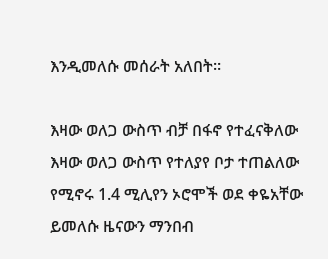እንዲመለሱ መሰራት አለበት።

እዛው ወለጋ ውስጥ ብቻ በፋኖ የተፈናቅለው እዛው ወለጋ ውስጥ የተለያየ ቦታ ተጠልለው የሚኖሩ 1.4 ሚሊየን ኦሮሞች ወደ ቀዬአቸው ይመለሱ ዜናውን ማንበብ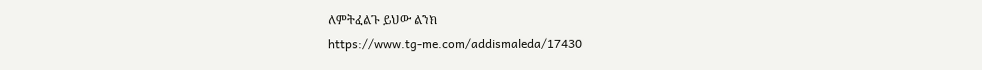ለምትፈልጉ ይህው ልንክ
https://www.tg-me.com/addismaleda/17430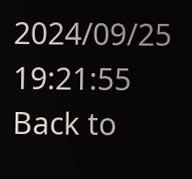2024/09/25 19:21:55
Back to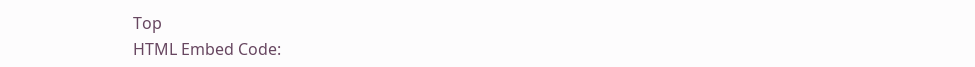Top
HTML Embed Code: